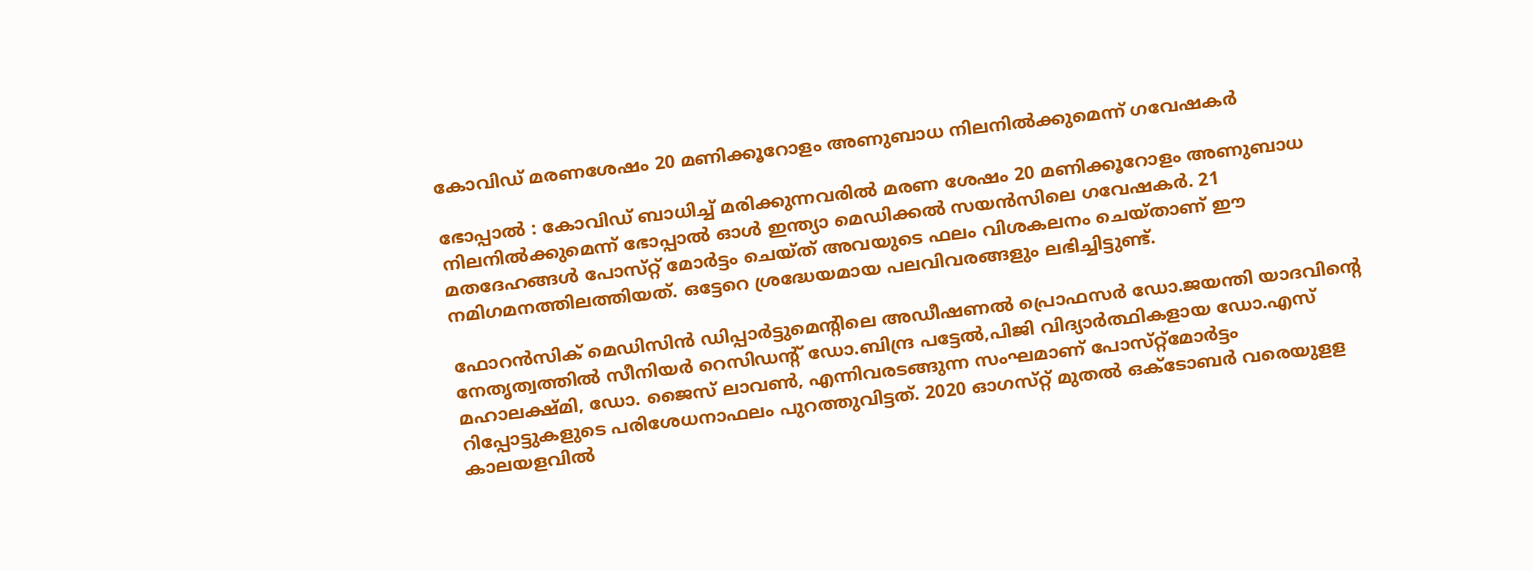കോവിഡ്‌ മരണശേഷം 20 മണിക്കൂറോളം അണുബാധ നിലനില്‍ക്കുമെന്ന്‌ ഗവേഷകര്‍

ഭോപ്പാല്‍ : കോവിഡ്‌ ബാധിച്ച്‌ മരിക്കുന്നവരില്‍ മരണ ശേഷം 20 മണിക്കൂറോളം അണുബാധ നിലനില്‍ക്കുമെന്ന് ഭോപ്പാല്‍ ഓള്‍ ഇന്ത്യാ മെഡിക്കല്‍ സയന്‍സിലെ ഗവേഷകര്‍. 21 മതദേഹങ്ങള്‍ പോസ്‌റ്റ്‌ മോര്‍ട്ടം ചെയ്‌ത്‌ അവയുടെ ഫലം വിശകലനം ചെയ്‌താണ്‌ ഈ നമിഗമനത്തിലത്തിയത്‌. ഒട്ടേറെ ശ്രദ്ധേയമായ പലവിവരങ്ങളും ലഭിച്ചിട്ടുണ്ട്‌.

ഫോറന്‍സിക്‌ മെഡിസിന്‍ ഡിപ്പാര്‍ട്ടുമെന്‍റിലെ അഡീഷണല്‍ പ്രൊഫസര്‍ ഡോ.ജയന്തി യാദവിന്‍റെ നേതൃത്വത്തില്‍ സീനിയര്‍ റെസിഡന്‍റ്‌ ഡോ.ബിന്ദ്ര പട്ടേല്‍,പിജി വിദ്യാര്‍ത്ഥികളായ ഡോ.എസ്‌ മഹാലക്ഷ്‌മി, ഡോ. ജൈസ്‌ ലാവണ്‍, എന്നിവരടങ്ങുന്ന സംഘമാണ്‌ പോസ്‌റ്റ്‌മോര്‍ട്ടം റിപ്പോട്ടുകളുടെ പരിശേധനാഫലം പുറത്തുവിട്ടത്‌. 2020 ഓഗസ്‌റ്റ്‌ മുതല്‍ ഒക്ടോബര്‍ വരെയുളള കാലയളവില്‍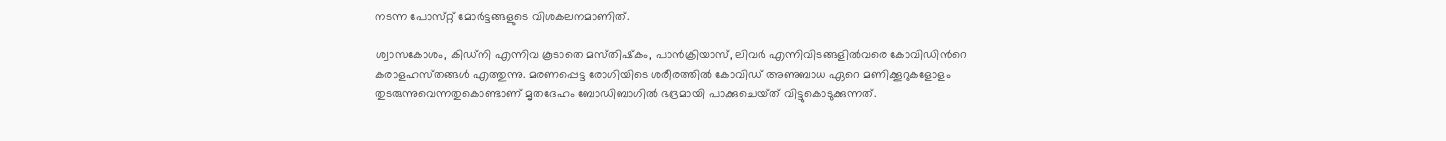നടന്ന പോസ്‌റ്റ്‌ മോര്‍ട്ടങ്ങളുടെ വിശകലനമാണിത്‌.

ശ്വാസകോശം, കിഡ്‌നി എന്നിവ കൂടാതെ മസ്‌തിഷ്‌കം, പാന്‍ക്രിയാസ്‌, ലിവര്‍ എന്നിവിടങ്ങളില്‍വരെ കോവിഡിന്‍റെ കരാളഹസ്‌തങ്ങള്‍ എത്തുന്നു. മരണപ്പെട്ട രോഗിയിടെ ശരീരത്തില്‍ കോവിഡ്‌ അണുബാധ ഏറെ മണിക്കൂറുകളോളം തുടരുന്നുവെന്നതുകൊണ്ടാണ്‌ മൃതദേഹം ബോഡിബാഗില്‍ ഭദ്രമായി പാക്കുചെയ്‌ത്‌ വിട്ടുകൊടുക്കുന്നത്‌.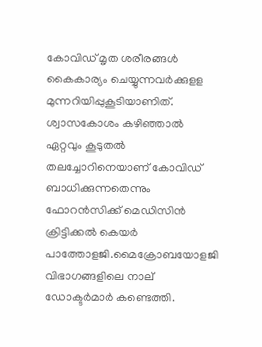കോവിഡ്‌ മൃത ശരീരങ്ങള്‍ കൈകാര്യം ചെയ്യുന്നവര്‍ക്കുളള മുന്നറിയിപ്പുകൂടിയാണിത്‌. ശ്വാസകോശം കഴിഞ്ഞാല്‍ ഏറ്റവും കൂടുതല്‍ തലച്ചോറിനെയാണ്‌ കോവിഡ്‌ ബാധിക്കുന്നതെന്നും ഫോറന്‍സിക്ക്‌ മെഡിസിന്‍ ക്രിട്ടിക്കല്‍ കെയര്‍ പാത്തോളജി.മൈക്രോബയോളജി വിഭാഗങ്ങളിലെ നാല്‌ ഡോക്ടര്‍മാര്‍ കണ്ടെത്തി.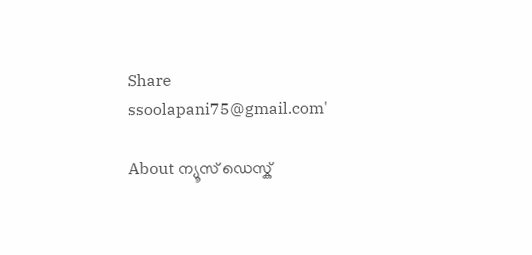Share
ssoolapani75@gmail.com'

About ന്യൂസ് ഡെസ്ക്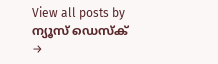View all posts by ന്യൂസ് ഡെസ്ക് →